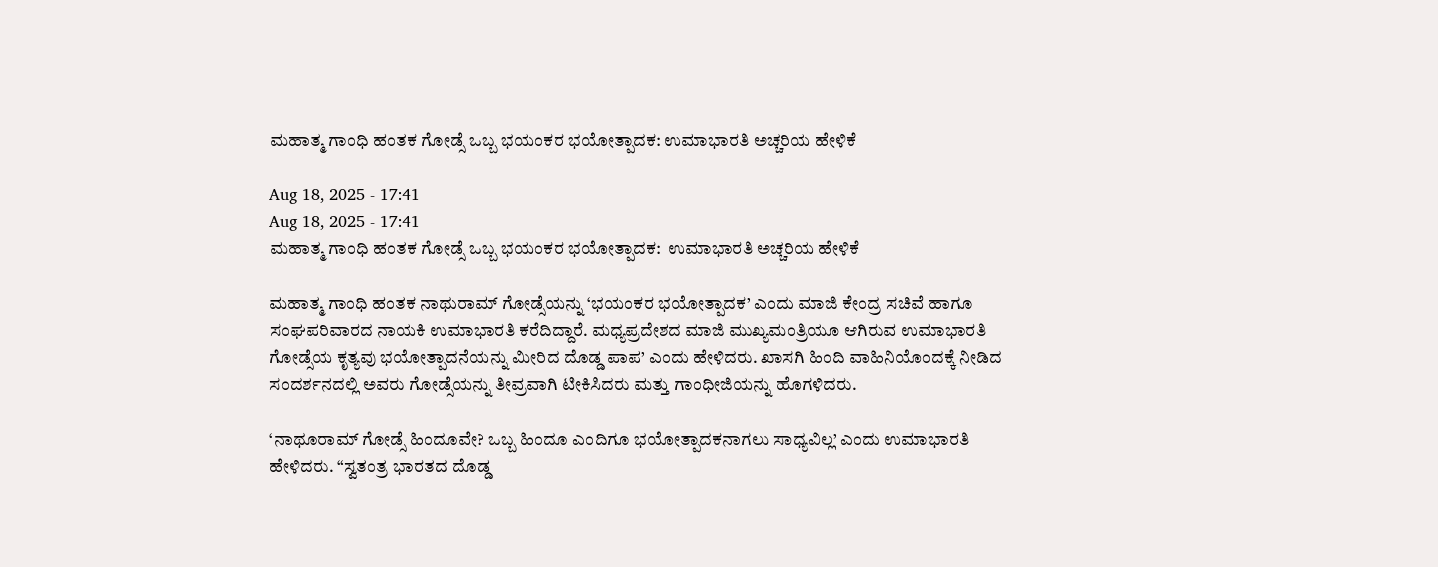ಮಹಾತ್ಮ ಗಾಂಧಿ ಹಂತಕ ಗೋಡ್ಸೆ ಒಬ್ಬ ಭಯಂಕರ ಭಯೋತ್ಪಾದಕ: ಉಮಾಭಾರತಿ ಅಚ್ಚರಿಯ ಹೇಳಿಕೆ

Aug 18, 2025 - 17:41
Aug 18, 2025 - 17:41
ಮಹಾತ್ಮ ಗಾಂಧಿ ಹಂತಕ ಗೋಡ್ಸೆ ಒಬ್ಬ ಭಯಂಕರ ಭಯೋತ್ಪಾದಕ:  ಉಮಾಭಾರತಿ ಅಚ್ಚರಿಯ ಹೇಳಿಕೆ

ಮಹಾತ್ಮ ಗಾಂಧಿ ಹಂತಕ ನಾಥುರಾಮ್ ಗೋಡ್ಸೆಯನ್ನು ‘ಭಯಂಕರ ಭಯೋತ್ಪಾದಕ’ ಎಂದು ಮಾಜಿ ಕೇಂದ್ರ ಸಚಿವೆ ಹಾಗೂ ಸಂಘಪರಿವಾರದ ನಾಯಕಿ ಉಮಾಭಾರತಿ ಕರೆದಿದ್ದಾರೆ. ಮಧ್ಯಪ್ರದೇಶದ ಮಾಜಿ ಮುಖ್ಯಮಂತ್ರಿಯೂ ಆಗಿರುವ ಉಮಾಭಾರತಿ ಗೋಡ್ಸೆಯ ಕೃತ್ಯವು ಭಯೋತ್ಪಾದನೆಯನ್ನು ಮೀರಿದ ದೊಡ್ಡ ಪಾಪ’ ಎಂದು ಹೇಳಿದರು. ಖಾಸಗಿ ಹಿಂದಿ ವಾಹಿನಿಯೊಂದಕ್ಕೆ ನೀಡಿದ ಸಂದರ್ಶನದಲ್ಲಿ ಅವರು ಗೋಡ್ಸೆಯನ್ನು ತೀವ್ರವಾಗಿ ಟೀಕಿಸಿದರು ಮತ್ತು ಗಾಂಧೀಜಿಯನ್ನು ಹೊಗಳಿದರು.

‘ನಾಥೂರಾಮ್ ಗೋಡ್ಸೆ ಹಿಂದೂವೇ? ಒಬ್ಬ ಹಿಂದೂ ಎಂದಿಗೂ ಭಯೋತ್ಪಾದಕನಾಗಲು ಸಾಧ್ಯವಿಲ್ಲ’ ಎಂದು ಉಮಾಭಾರತಿ ಹೇಳಿದರು. “ಸ್ವತಂತ್ರ ಭಾರತದ ದೊಡ್ಡ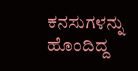ಕನಸುಗಳನ್ನು ಹೊಂದಿದ್ದ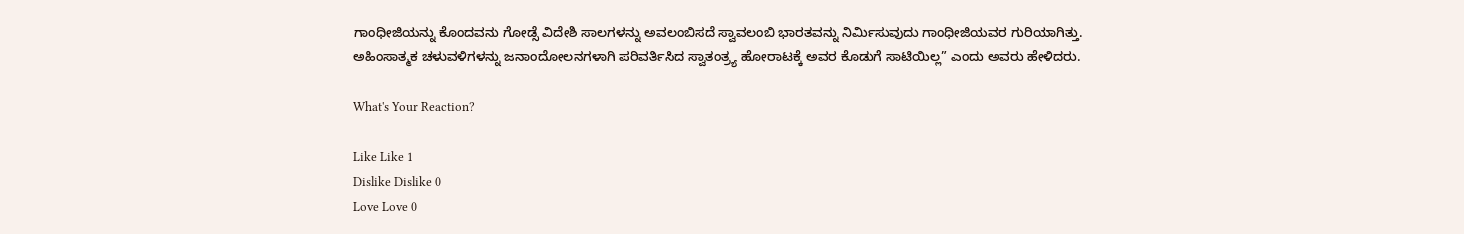ಗಾಂಧೀಜಿಯನ್ನು ಕೊಂದವನು ಗೋಡ್ಸೆ ವಿದೇಶಿ ಸಾಲಗಳನ್ನು ಅವಲಂಬಿಸದೆ ಸ್ವಾವಲಂಬಿ ಭಾರತವನ್ನು ನಿರ್ಮಿಸುವುದು ಗಾಂಧೀಜಿಯವರ ಗುರಿಯಾಗಿತ್ತು. ಅಹಿಂಸಾತ್ಮಕ ಚಳುವಳಿಗಳನ್ನು ಜನಾಂದೋಲನಗಳಾಗಿ ಪರಿವರ್ತಿಸಿದ ಸ್ವಾತಂತ್ರ್ಯ ಹೋರಾಟಕ್ಕೆ ಅವರ ಕೊಡುಗೆ ಸಾಟಿಯಿಲ್ಲ” ಎಂದು ಅವರು ಹೇಳಿದರು.

What's Your Reaction?

Like Like 1
Dislike Dislike 0
Love Love 0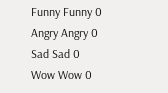Funny Funny 0
Angry Angry 0
Sad Sad 0
Wow Wow 0